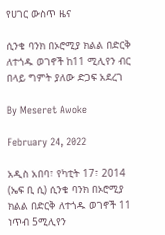የሀገር ውስጥ ዜና

ሲንቄ ባንክ በኦሮሚያ ክልል በድርቅ ለተጎዱ ወገኖች ከ11 ሚሊየን ብር በላይ ግምት ያለው ድጋፍ አደረገ

By Meseret Awoke

February 24, 2022

አዲስ አበባ፣ የካቲት 17፣ 2014 (ኤፍ ቢ ሲ) ሲንቄ ባንክ በኦሮሚያ ክልል በድርቅ ለተጎዱ ወገኖች 11 ነጥብ 5ሚሊየን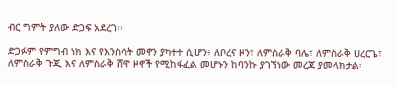ብር ግምት ያለው ድጋፍ አደረገ፡፡

ድጋፉም የምግብ ነክ እና የእንስሳት መኖን ያካተተ ሲሆን፥ ለቦረና ዞን፣ ለምስራቅ ባሌ፣ ለምስራቅ ሀረርጌ፣ ለምስራቅ ጉጂ እና ለምስራቅ ሸዋ ዞኖች የሚከፋፈል መሆኑን ከባንኩ ያገኘነው መረጃ ያመላክታል፡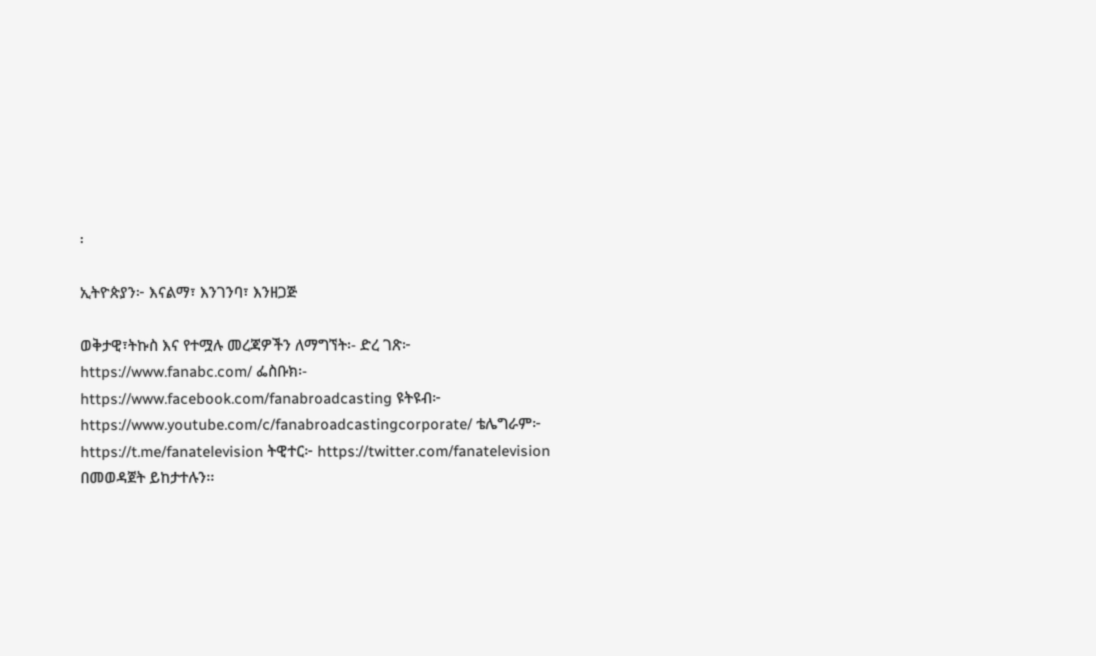፡

ኢትዮጵያን፦ እናልማ፣ እንገንባ፣ እንዘጋጅ

ወቅታዊ፣ትኩስ እና የተሟሉ መረጃዎችን ለማግኘት፡- ድረ ገጽ፦ https://www.fanabc.com/ ፌስቡክ፡- https://www.facebook.com/fanabroadcasting ዩትዩብ፦ https://www.youtube.com/c/fanabroadcastingcorporate/ ቴሌግራም፦ https://t.me/fanatelevision ትዊተር፦ https://twitter.com/fanatelevision በመወዳጀት ይከታተሉን፡፡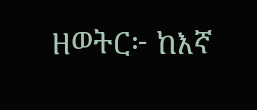ዘወትር፦ ከእኛ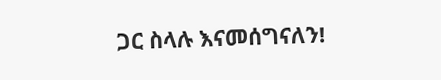ጋር ስላሉ እናመሰግናለን!